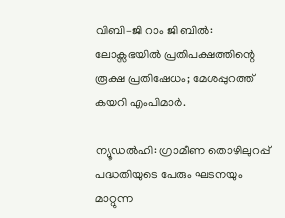വിബി–ജി റാം ജി ബിൽ: ലോക്സഭയിൽ പ്രതിപക്ഷത്തിന്റെ രൂക്ഷ പ്രതിഷേധം; മേശപ്പുറത്ത് കയറി എംപിമാർ.

ന്യൂഡൽഹി: ഗ്രാമീണ തൊഴിലുറപ്പ് പദ്ധതിയുടെ പേരും ഘടനയും മാറ്റുന്ന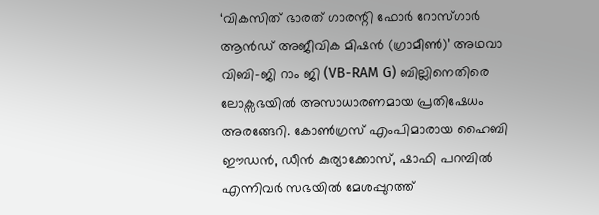‘വികസിത് ഭാരത് ഗാരന്റി ഫോർ റോസ്ഗാർ ആൻഡ് അജീവിക മിഷൻ (ഗ്രാമീൺ)’ അഥവാ വിബി–ജി റാം ജി (VB-RAM G) ബില്ലിനെതിരെ ലോക്സഭയിൽ അസാധാരണമായ പ്രതിഷേധം അരങ്ങേറി. കോൺഗ്രസ് എംപിമാരായ ഹൈബി ഈഡൻ, ഡീൻ കുര്യാക്കോസ്, ഷാഫി പറമ്പിൽ എന്നിവർ സഭയിൽ മേശപ്പുറത്ത്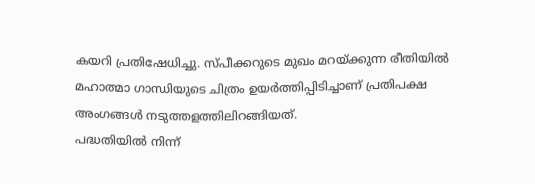കയറി പ്രതിഷേധിച്ചു. സ്പീക്കറുടെ മുഖം മറയ്ക്കുന്ന രീതിയിൽ മഹാത്മാ ഗാന്ധിയുടെ ചിത്രം ഉയർത്തിപ്പിടിച്ചാണ് പ്രതിപക്ഷ അംഗങ്ങൾ നടുത്തളത്തിലിറങ്ങിയത്.
പദ്ധതിയിൽ നിന്ന്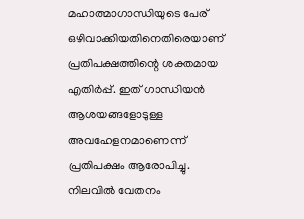മഹാത്മാഗാന്ധിയുടെ പേര് ഒഴിവാക്കിയതിനെതിരെയാണ് പ്രതിപക്ഷത്തിന്റെ ശക്തമായ എതിർപ്പ്. ഇത് ഗാന്ധിയൻ ആശയങ്ങളോടുള്ള അവഹേളനമാണെന്ന് പ്രതിപക്ഷം ആരോപിച്ചു. നിലവിൽ വേതനം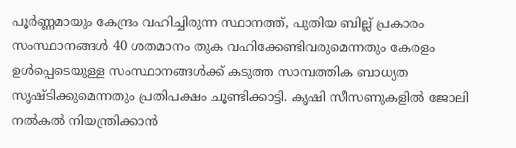പൂർണ്ണമായും കേന്ദ്രം വഹിച്ചിരുന്ന സ്ഥാനത്ത്, പുതിയ ബില്ല് പ്രകാരം സംസ്ഥാനങ്ങൾ 40 ശതമാനം തുക വഹിക്കേണ്ടിവരുമെന്നതും കേരളം ഉൾപ്പെടെയുള്ള സംസ്ഥാനങ്ങൾക്ക് കടുത്ത സാമ്പത്തിക ബാധ്യത സൃഷ്ടിക്കുമെന്നതും പ്രതിപക്ഷം ചൂണ്ടിക്കാട്ടി. കൃഷി സീസണുകളിൽ ജോലി നൽകൽ നിയന്ത്രിക്കാൻ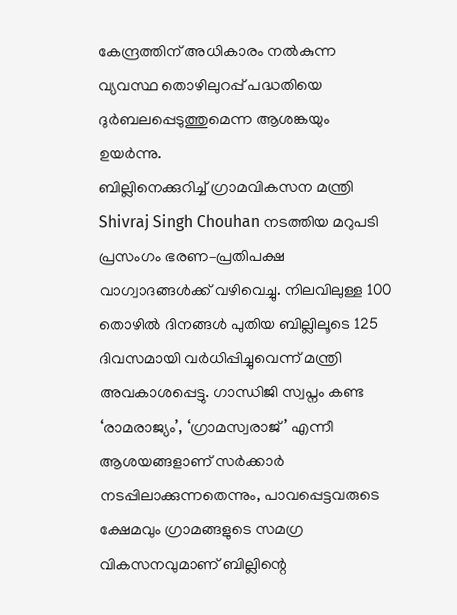കേന്ദ്രത്തിന് അധികാരം നൽകുന്ന വ്യവസ്ഥ തൊഴിലുറപ്പ് പദ്ധതിയെ ദുർബലപ്പെടുത്തുമെന്ന ആശങ്കയും ഉയർന്നു.
ബില്ലിനെക്കുറിച്ച് ഗ്രാമവികസന മന്ത്രി Shivraj Singh Chouhan നടത്തിയ മറുപടി പ്രസംഗം ഭരണ–പ്രതിപക്ഷ വാഗ്വാദങ്ങൾക്ക് വഴിവെച്ചു. നിലവിലുള്ള 100 തൊഴിൽ ദിനങ്ങൾ പുതിയ ബില്ലിലൂടെ 125 ദിവസമായി വർധിപ്പിച്ചുവെന്ന് മന്ത്രി അവകാശപ്പെട്ടു. ഗാന്ധിജി സ്വപ്നം കണ്ട ‘രാമരാജ്യം’, ‘ഗ്രാമസ്വരാജ്’ എന്നീ ആശയങ്ങളാണ് സർക്കാർ നടപ്പിലാക്കുന്നതെന്നും, പാവപ്പെട്ടവരുടെ ക്ഷേമവും ഗ്രാമങ്ങളുടെ സമഗ്ര വികസനവുമാണ് ബില്ലിന്റെ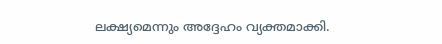ലക്ഷ്യമെന്നും അദ്ദേഹം വ്യക്തമാക്കി.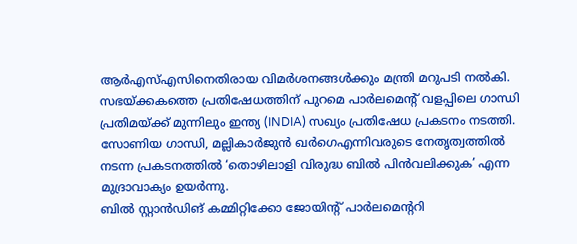ആർഎസ്എസിനെതിരായ വിമർശനങ്ങൾക്കും മന്ത്രി മറുപടി നൽകി.
സഭയ്ക്കകത്തെ പ്രതിഷേധത്തിന് പുറമെ പാർലമെന്റ് വളപ്പിലെ ഗാന്ധി പ്രതിമയ്ക്ക് മുന്നിലും ഇന്ത്യ (INDIA) സഖ്യം പ്രതിഷേധ പ്രകടനം നടത്തി. സോണിയ ഗാന്ധി, മല്ലികാർജുൻ ഖർഗെഎന്നിവരുടെ നേതൃത്വത്തിൽ നടന്ന പ്രകടനത്തിൽ ‘തൊഴിലാളി വിരുദ്ധ ബിൽ പിൻവലിക്കുക’ എന്ന മുദ്രാവാക്യം ഉയർന്നു.
ബിൽ സ്റ്റാൻഡിങ് കമ്മിറ്റിക്കോ ജോയിന്റ് പാർലമെന്ററി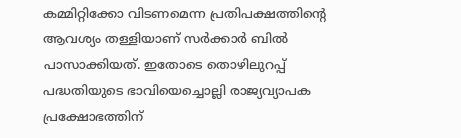കമ്മിറ്റിക്കോ വിടണമെന്ന പ്രതിപക്ഷത്തിന്റെ ആവശ്യം തള്ളിയാണ് സർക്കാർ ബിൽ പാസാക്കിയത്. ഇതോടെ തൊഴിലുറപ്പ് പദ്ധതിയുടെ ഭാവിയെച്ചൊല്ലി രാജ്യവ്യാപക പ്രക്ഷോഭത്തിന്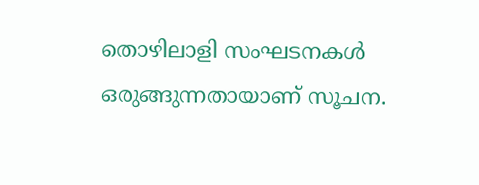തൊഴിലാളി സംഘടനകൾ ഒരുങ്ങുന്നതായാണ് സൂചന.